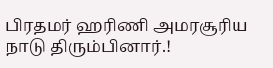பிரதமர் ஹரிணி அமரசூரிய நாடு திரும்பினார்.!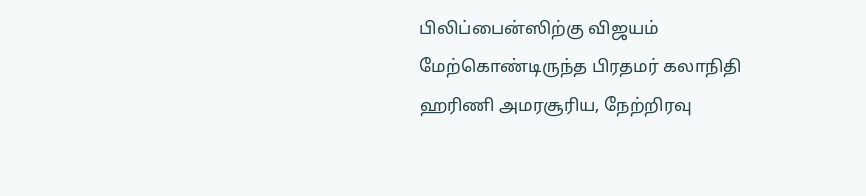பிலிப்பைன்ஸிற்கு விஜயம் மேற்கொண்டிருந்த பிரதமர் கலாநிதி ஹரிணி அமரசூரிய, நேற்றிரவு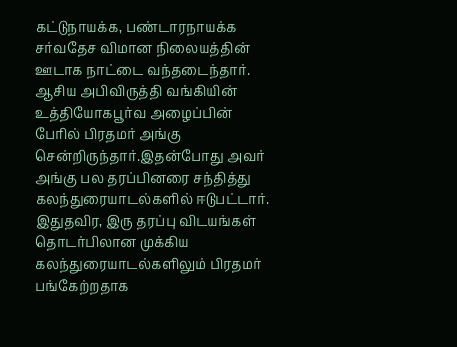கட்டுநாயக்க, பண்டாரநாயக்க சர்வதேச விமான நிலையத்தின் ஊடாக நாட்டை வந்தடைந்தார்.
ஆசிய அபிவிருத்தி வங்கியின் உத்தியோகபூர்வ அழைப்பின் பேரில் பிரதமர் அங்கு சென்றிருந்தார்.இதன்போது அவர் அங்கு பல தரப்பினரை சந்தித்து கலந்துரையாடல்களில் ஈடுபட்டார்.
இதுதவிர, இரு தரப்பு விடயங்கள் தொடர்பிலான முக்கிய கலந்துரையாடல்களிலும் பிரதமர் பங்கேற்றதாக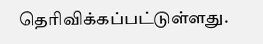தெரிவிக்கப்பட்டுள்ளது.